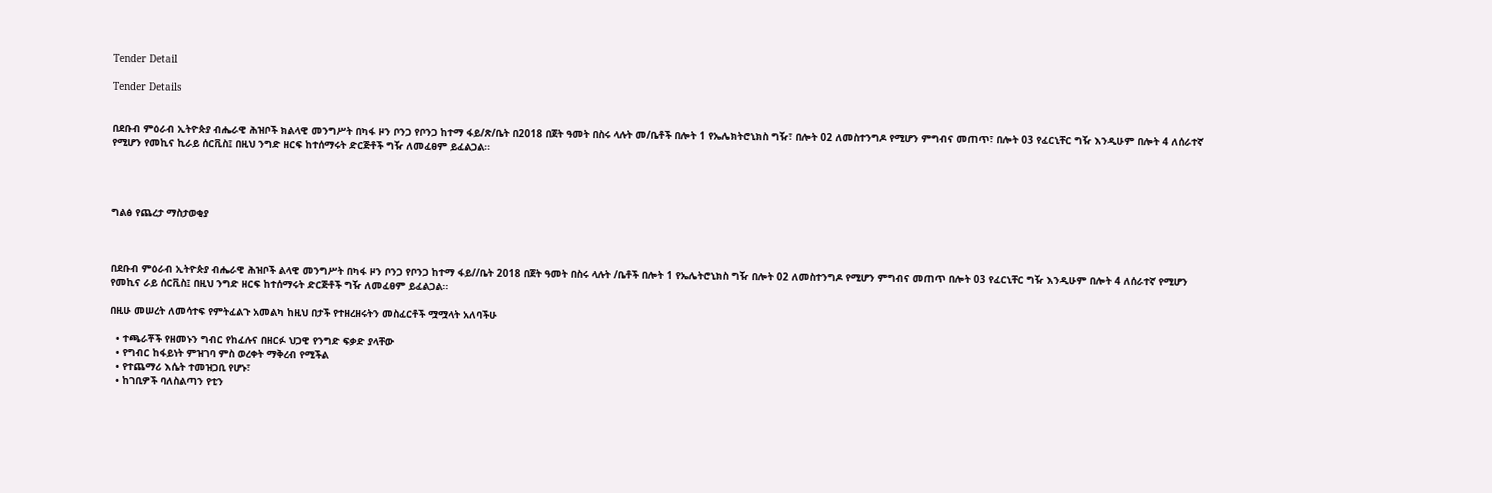Tender Detail

Tender Details


በደቡብ ምዕራብ ኢትዮጵያ ብሔራዊ ሕዝቦች ክልላዊ መንግሥት በካፋ ዞን ቦንጋ የቦንጋ ከተማ ፋይ/ጽ/ቤት በ2018 በጀት ዓመት በስሩ ላሉት መ/ቤቶች በሎት 1 የኤሌክትሮኒክስ ግዥ፣ በሎት 02 ለመስተንግዶ የሚሆን ምግብና መጠጥ፣ በሎት 03 የፈርኒቸር ግዥ እንዲሁም በሎት 4 ለሰራተኛ የሚሆን የመኪና ኪራይ ሰርቪስ፤ በዚህ ንግድ ዘርፍ ከተሰማሩት ድርጅቶች ግዥ ለመፈፀም ይፈልጋል፡፡




ግልፅ የጨረታ ማስታወቂያ



በደቡብ ምዕራብ ኢትዮጵያ ብሔራዊ ሕዝቦች ልላዊ መንግሥት በካፋ ዞን ቦንጋ የቦንጋ ከተማ ፋይ//ቤት 2018 በጀት ዓመት በስሩ ላሉት /ቤቶች በሎት 1 የኤሌትሮኒክስ ግዥ በሎት 02 ለመስተንግዶ የሚሆን ምግብና መጠጥ በሎት 03 የፈርኒቸር ግዥ እንዲሁም በሎት 4 ለሰራተኛ የሚሆን የመኪና ራይ ሰርቪስ፤ በዚህ ንግድ ዘርፍ ከተሰማሩት ድርጅቶች ግዥ ለመፈፀም ይፈልጋል፡፡

በዚሁ መሠረት ለመሳተፍ የምትፈልጉ አመልካ ከዚህ በታች የተዘረዘሩትን መስፈርቶች ሟሟላት አለባችሁ

  • ተጫራቾች የዘመኑን ግብር የከፈሉና በዘርፉ ህጋዊ የንግድ ፍቃድ ያላቸው
  • የግብር ከፋይነት ምዝገባ ምስ ወረቀት ማቅረብ የሚችል
  • የተጨማሪ እሴት ተመዝጋቢ የሆኑ፣
  • ከገቢዎች ባለስልጣን የቲን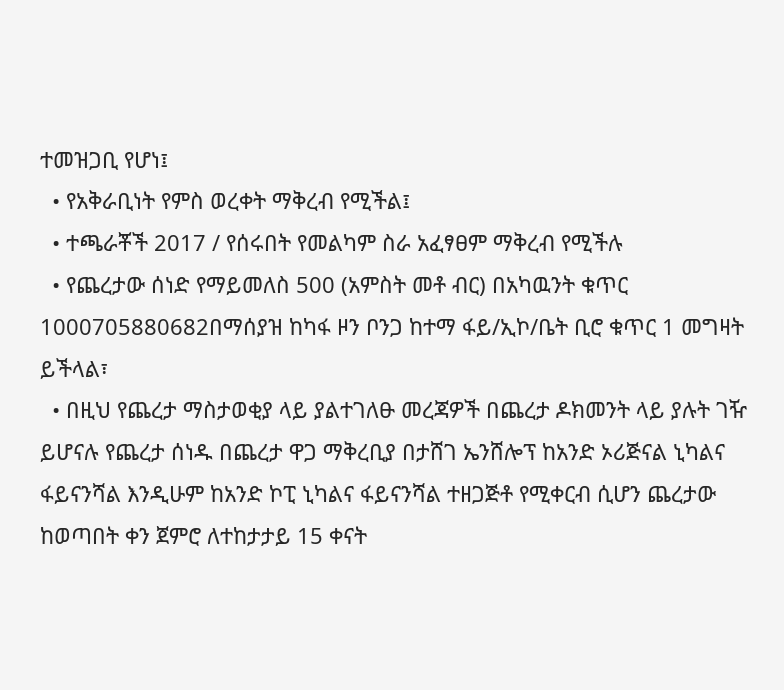ተመዝጋቢ የሆነ፤
  • የአቅራቢነት የምስ ወረቀት ማቅረብ የሚችል፤
  • ተጫራቾች 2017 / የሰሩበት የመልካም ስራ አፈፃፀም ማቅረብ የሚችሉ
  • የጨረታው ሰነድ የማይመለስ 500 (አምስት መቶ ብር) በአካዉንት ቁጥር 1000705880682በማሰያዝ ከካፋ ዞን ቦንጋ ከተማ ፋይ/ኢኮ/ቤት ቢሮ ቁጥር 1 መግዛት ይችላል፣
  • በዚህ የጨረታ ማስታወቂያ ላይ ያልተገለፁ መረጃዎች በጨረታ ዶክመንት ላይ ያሉት ገዥ ይሆናሉ የጨረታ ሰነዱ በጨረታ ዋጋ ማቅረቢያ በታሸገ ኤንሸሎፕ ከአንድ ኦሪጅናል ኒካልና ፋይናንሻል እንዲሁም ከአንድ ኮፒ ኒካልና ፋይናንሻል ተዘጋጅቶ የሚቀርብ ሲሆን ጨረታው ከወጣበት ቀን ጀምሮ ለተከታታይ 15 ቀናት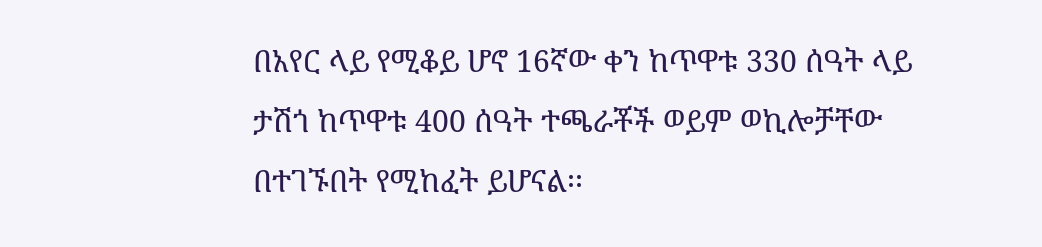በአየር ላይ የሚቆይ ሆኖ 16ኛው ቀን ከጥዋቱ 330 ሰዓት ላይ ታሽጎ ከጥዋቱ 400 ሰዓት ተጫራቾች ወይም ወኪሎቻቸው በተገኙበት የሚከፈት ይሆናል፡፡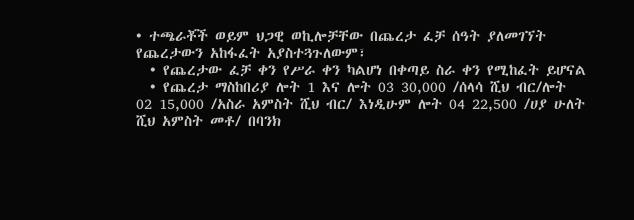• ተጫራቾች ወይም ህጋዊ ወኪሎቻቸው በጨረታ ፈቻ ሰዓት ያለመገኘት የጨረታውን አከፋፈት አያስተጓጉለውም፣
  • የጨረታው ፈቻ ቀን የሥራ ቀን ካልሆነ በቀጣይ ስራ ቀን የሚከፈት ይሆናል
  • የጨረታ ማስከበሪያ ሎት 1 እና ሎት 03 30,000 /ሰላሳ ሺህ ብር/ሎት 02 15,000 /አስራ አምስት ሺህ ብር/ እነዲሁም ሎት 04 22,500 /ሀያ ሁለት ሺህ አምስት መቶ/ በባንክ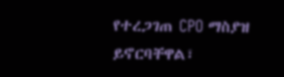የተረጋገጠ CPO ማስያዝ ይኖርባቸዋል፣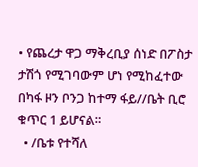• የጨረታ ዋጋ ማቅረቢያ ሰነድ በፖስታ ታሽጎ የሚገባውም ሆነ የሚከፈተው በካፋ ዞን ቦንጋ ከተማ ፋይ//ቤት ቢሮ ቁጥር 1 ይሆናል።
  • /ቤቱ የተሻለ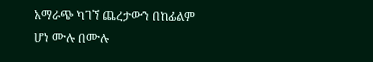አማራጭ ካገኘ ጨረታውን በከፊልም ሆነ ሙሉ በሙሉ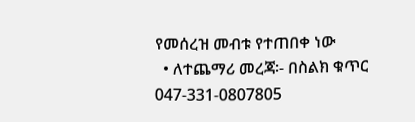የመሰረዝ መብቱ የተጠበቀ ነው
  • ለተጨማሪ መረጃ፡- በስልክ ቁጥር 047-331-0807805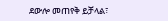ደውሎ መጠየቅ ይቻላል፣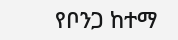የቦንጋ ከተማ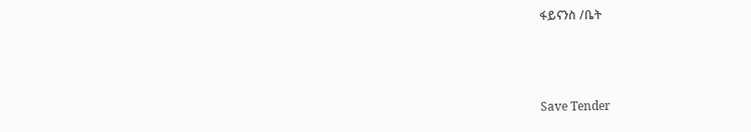ፋይናንስ /ቤት



Save Tender